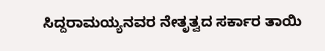ಸಿದ್ದರಾಮಯ್ಯನವರ ನೇತೃತ್ವದ ಸರ್ಕಾರ ತಾಯಿ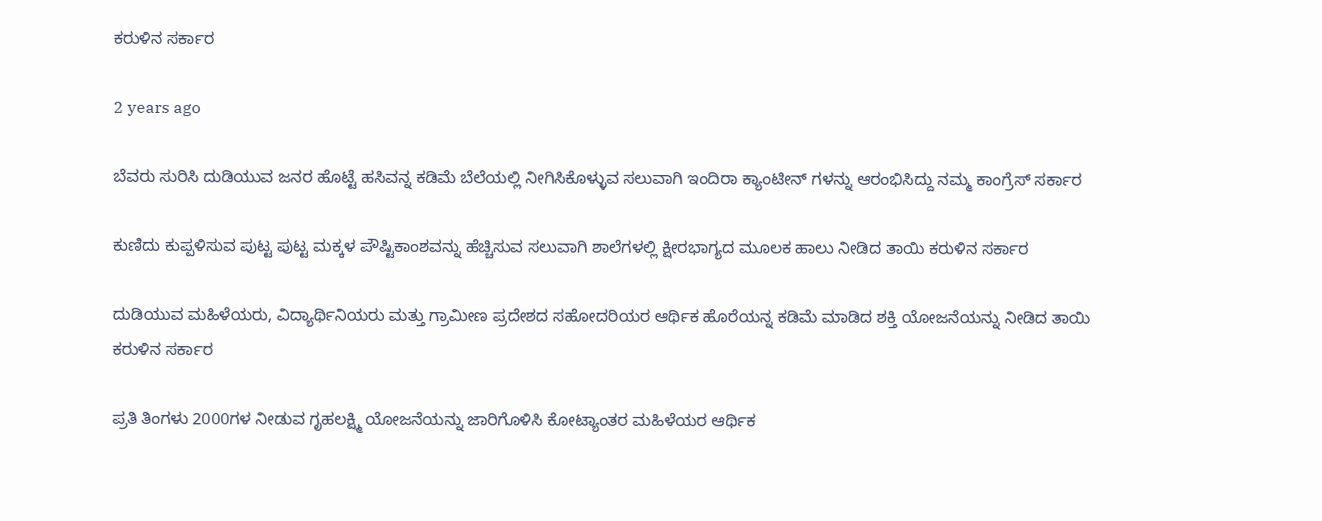ಕರುಳಿನ ಸರ್ಕಾರ

2 years ago

ಬೆವರು ಸುರಿಸಿ ದುಡಿಯುವ ಜನರ ಹೊಟ್ಟೆ ಹಸಿವನ್ನ ಕಡಿಮೆ ಬೆಲೆಯಲ್ಲಿ ನೀಗಿಸಿಕೊಳ್ಳುವ ಸಲುವಾಗಿ ಇಂದಿರಾ ಕ್ಯಾಂಟೀನ್ ಗಳನ್ನು ಆರಂಭಿಸಿದ್ದು ನಮ್ಮ ಕಾಂಗ್ರೆಸ್ ಸರ್ಕಾರ

ಕುಣಿದು ಕುಪ್ಪಳಿಸುವ ಪುಟ್ಟ ಪುಟ್ಟ ಮಕ್ಕಳ ಪೌಷ್ಟಿಕಾಂಶವನ್ನು ಹೆಚ್ಚಿಸುವ ಸಲುವಾಗಿ ಶಾಲೆಗಳಲ್ಲಿ ಕ್ಷೀರಭಾಗ್ಯದ ಮೂಲಕ ಹಾಲು ನೀಡಿದ ತಾಯಿ ಕರುಳಿನ ಸರ್ಕಾರ

ದುಡಿಯುವ ಮಹಿಳೆಯರು, ವಿದ್ಯಾರ್ಥಿನಿಯರು ಮತ್ತು ಗ್ರಾಮೀಣ ಪ್ರದೇಶದ ಸಹೋದರಿಯರ ಆರ್ಥಿಕ ಹೊರೆಯನ್ನ ಕಡಿಮೆ ಮಾಡಿದ ಶಕ್ತಿ ಯೋಜನೆಯನ್ನು ನೀಡಿದ ತಾಯಿ ಕರುಳಿನ ಸರ್ಕಾರ

ಪ್ರತಿ ತಿಂಗಳು 2000ಗಳ ನೀಡುವ ಗೃಹಲಕ್ಷ್ಮಿ ಯೋಜನೆಯನ್ನು ಜಾರಿಗೊಳಿಸಿ ಕೋಟ್ಯಾಂತರ ಮಹಿಳೆಯರ ಆರ್ಥಿಕ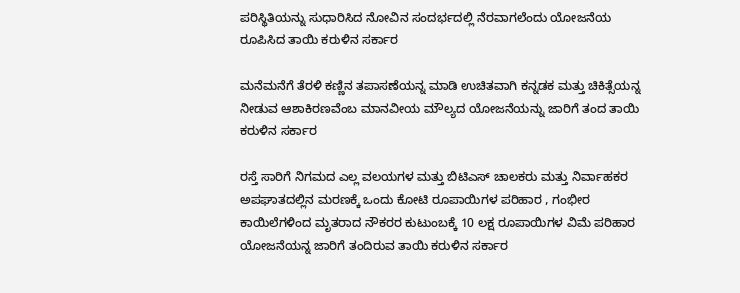ಪರಿಸ್ಥಿತಿಯನ್ನು ಸುಧಾರಿಸಿದ ನೋವಿನ ಸಂದರ್ಭದಲ್ಲಿ ನೆರವಾಗಲೆಂದು ಯೋಜನೆಯ ರೂಪಿಸಿದ ತಾಯಿ ಕರುಳಿನ ಸರ್ಕಾರ

ಮನೆಮನೆಗೆ ತೆರಳಿ ಕಣ್ಣಿನ ತಪಾಸಣೆಯನ್ನ ಮಾಡಿ ಉಚಿತವಾಗಿ ಕನ್ನಡಕ ಮತ್ತು ಚಿಕಿತ್ಸೆಯನ್ನ ನೀಡುವ ಆಶಾಕಿರಣವೆಂಬ ಮಾನವೀಯ ಮೌಲ್ಯದ ಯೋಜನೆಯನ್ನು ಜಾರಿಗೆ ತಂದ ತಾಯಿ ಕರುಳಿನ ಸರ್ಕಾರ

ರಸ್ತೆ ಸಾರಿಗೆ ನಿಗಮದ ಎಲ್ಲ ವಲಯಗಳ ಮತ್ತು ಬಿಟಿಎಸ್ ಚಾಲಕರು ಮತ್ತು ನಿರ್ವಾಹಕರ ಅಪಘಾತದಲ್ಲಿನ ಮರಣಕ್ಕೆ ಒಂದು ಕೋಟಿ ರೂಪಾಯಿಗಳ ಪರಿಹಾರ , ಗಂಭೀರ ಕಾಯಿಲೆಗಳಿಂದ ಮೃತರಾದ ನೌಕರರ ಕುಟುಂಬಕ್ಕೆ 10 ಲಕ್ಷ ರೂಪಾಯಿಗಳ ವಿಮೆ ಪರಿಹಾರ ಯೋಜನೆಯನ್ನ ಜಾರಿಗೆ ತಂದಿರುವ ತಾಯಿ ಕರುಳಿನ ಸರ್ಕಾರ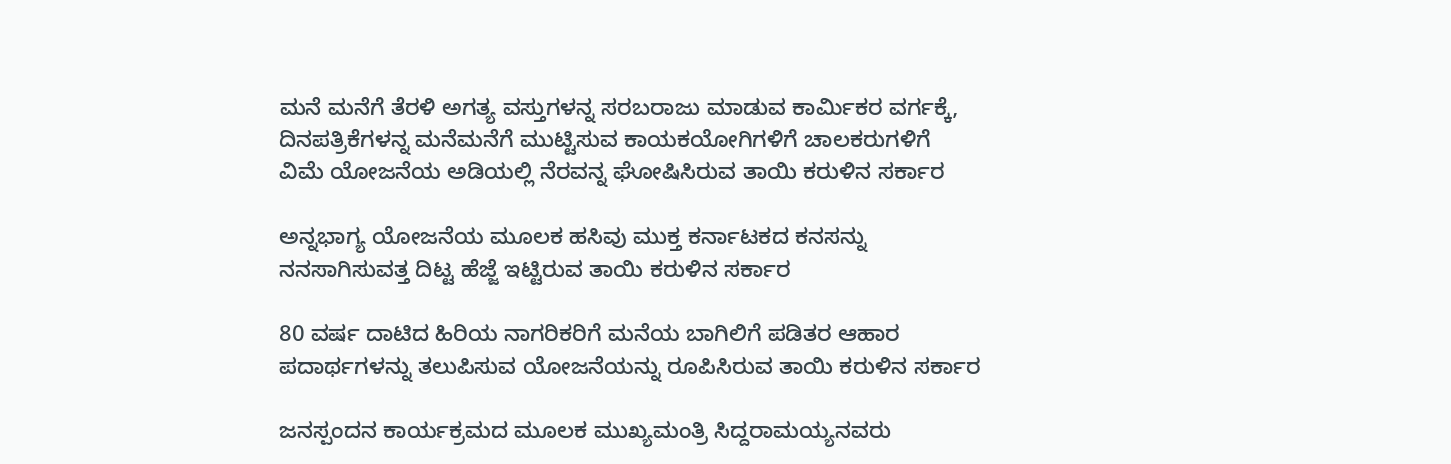ಮನೆ ಮನೆಗೆ ತೆರಳಿ ಅಗತ್ಯ ವಸ್ತುಗಳನ್ನ ಸರಬರಾಜು ಮಾಡುವ ಕಾರ್ಮಿಕರ ವರ್ಗಕ್ಕೆ, ದಿನಪತ್ರಿಕೆಗಳನ್ನ ಮನೆಮನೆಗೆ ಮುಟ್ಟಿಸುವ ಕಾಯಕಯೋಗಿಗಳಿಗೆ ಚಾಲಕರುಗಳಿಗೆ ವಿಮೆ ಯೋಜನೆಯ ಅಡಿಯಲ್ಲಿ ನೆರವನ್ನ ಘೋಷಿಸಿರುವ ತಾಯಿ ಕರುಳಿನ ಸರ್ಕಾರ

ಅನ್ನಭಾಗ್ಯ ಯೋಜನೆಯ ಮೂಲಕ ಹಸಿವು ಮುಕ್ತ ಕರ್ನಾಟಕದ ಕನಸನ್ನು ನನಸಾಗಿಸುವತ್ತ ದಿಟ್ಟ ಹೆಜ್ಜೆ ಇಟ್ಟಿರುವ ತಾಯಿ ಕರುಳಿನ ಸರ್ಕಾರ

80 ವರ್ಷ ದಾಟಿದ ಹಿರಿಯ ನಾಗರಿಕರಿಗೆ ಮನೆಯ ಬಾಗಿಲಿಗೆ ಪಡಿತರ ಆಹಾರ ಪದಾರ್ಥಗಳನ್ನು ತಲುಪಿಸುವ ಯೋಜನೆಯನ್ನು ರೂಪಿಸಿರುವ ತಾಯಿ ಕರುಳಿನ ಸರ್ಕಾರ

ಜನಸ್ಪಂದನ ಕಾರ್ಯಕ್ರಮದ ಮೂಲಕ ಮುಖ್ಯಮಂತ್ರಿ ಸಿದ್ದರಾಮಯ್ಯನವರು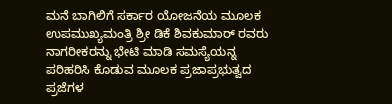ಮನೆ ಬಾಗಿಲಿಗೆ ಸರ್ಕಾರ ಯೋಜನೆಯ ಮೂಲಕ ಉಪಮುಖ್ಯಮಂತ್ರಿ ಶ್ರೀ ಡಿಕೆ ಶಿವಕುಮಾರ್ ರವರು ನಾಗರೀಕರನ್ನು ಭೇಟಿ ಮಾಡಿ ಸಮಸ್ಯೆಯನ್ನ ಪರಿಹರಿಸಿ ಕೊಡುವ ಮೂಲಕ ಪ್ರಜಾಪ್ರಭುತ್ವದ ಪ್ರಜೆಗಳ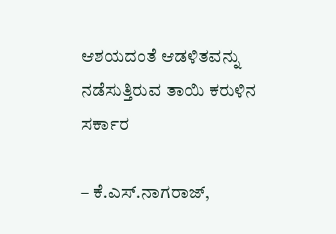ಆಶಯದಂತೆ ಆಡಳಿತವನ್ನು ನಡೆಸುತ್ತಿರುವ ತಾಯಿ ಕರುಳಿನ ಸರ್ಕಾರ

– ಕೆ.ಎಸ್‌.ನಾಗರಾಜ್,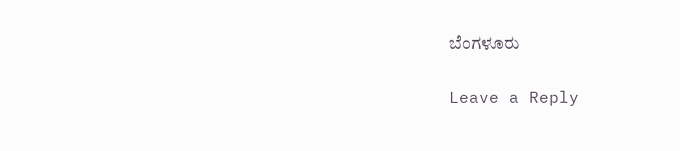ಬೆಂಗಳೂರು

Leave a Reply